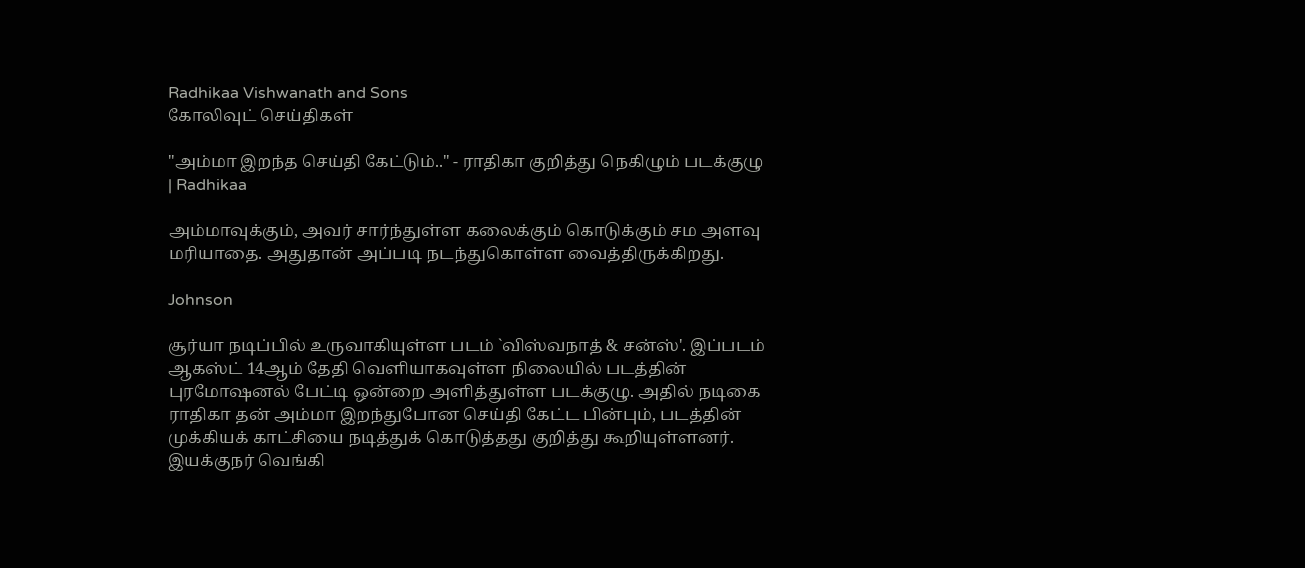Radhikaa Vishwanath and Sons
கோலிவுட் செய்திகள்

"அம்மா இறந்த செய்தி கேட்டும்.." - ராதிகா குறித்து நெகிழும் படக்குழு | Radhikaa

அம்மாவுக்கும், அவர் சார்ந்துள்ள கலைக்கும் கொடுக்கும் சம அளவு மரியாதை. அதுதான் அப்படி நடந்துகொள்ள வைத்திருக்கிறது.

Johnson

சூர்யா நடிப்பில் உருவாகியுள்ள படம் `விஸ்வநாத் & சன்ஸ்'. இப்படம் ஆகஸ்ட் 14ஆம் தேதி வெளியாகவுள்ள நிலையில் படத்தின் புரமோஷனல் பேட்டி ஒன்றை அளித்துள்ள படக்குழு. அதில் நடிகை ராதிகா தன் அம்மா இறந்துபோன செய்தி கேட்ட பின்பும், படத்தின் முக்கியக் காட்சியை நடித்துக் கொடுத்தது குறித்து கூறியுள்ளனர். இயக்குநர் வெங்கி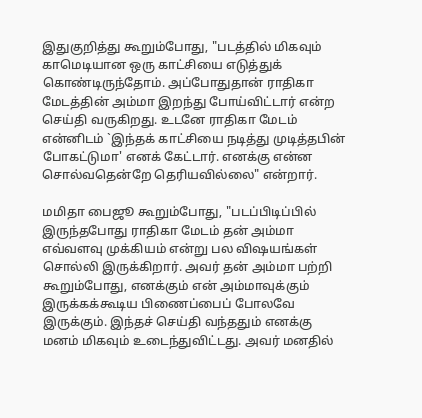இதுகுறித்து கூறும்போது, "படத்தில் மிகவும் காமெடியான ஒரு காட்சியை எடுத்துக் கொண்டிருந்தோம். அப்போதுதான் ராதிகா மேடத்தின் அம்மா இறந்து போய்விட்டார் என்ற செய்தி வருகிறது. உடனே ராதிகா மேடம் என்னிடம் `இந்தக் காட்சியை நடித்து முடித்தபின் போகட்டுமா' எனக் கேட்டார். எனக்கு என்ன சொல்வதென்றே தெரியவில்லை" என்றார்.

மமிதா பைஜூ கூறும்போது, "படப்பிடிப்பில் இருந்தபோது ராதிகா மேடம் தன் அம்மா எவ்வளவு முக்கியம் என்று பல விஷயங்கள் சொல்லி இருக்கிறார். அவர் தன் அம்மா பற்றி கூறும்போது, எனக்கும் என் அம்மாவுக்கும் இருக்கக்கூடிய பிணைப்பைப் போலவே இருக்கும். இந்தச் செய்தி வந்ததும் எனக்கு மனம் மிகவும் உடைந்துவிட்டது. அவர் மனதில்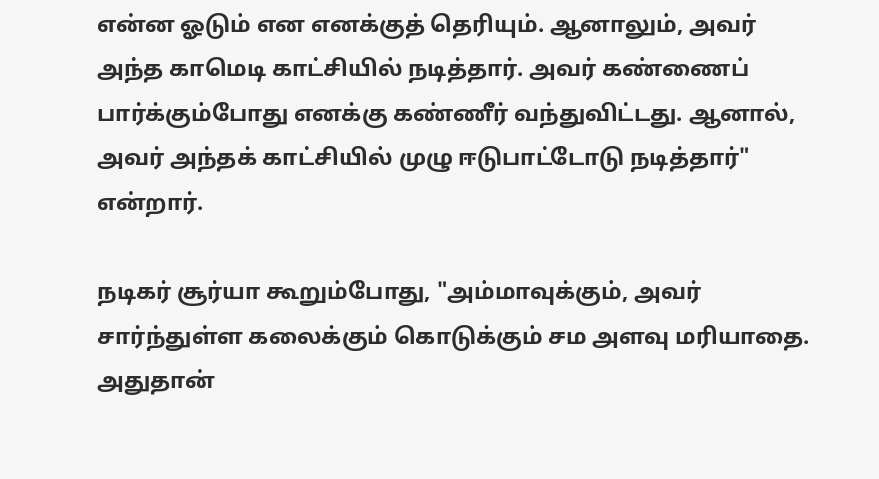என்ன ஓடும் என எனக்குத் தெரியும். ஆனாலும், அவர் அந்த காமெடி காட்சியில் நடித்தார். அவர் கண்ணைப் பார்க்கும்போது எனக்கு கண்ணீர் வந்துவிட்டது. ஆனால், அவர் அந்தக் காட்சியில் முழு ஈடுபாட்டோடு நடித்தார்" என்றார்.

நடிகர் சூர்யா கூறும்போது, "அம்மாவுக்கும், அவர் சார்ந்துள்ள கலைக்கும் கொடுக்கும் சம அளவு மரியாதை. அதுதான்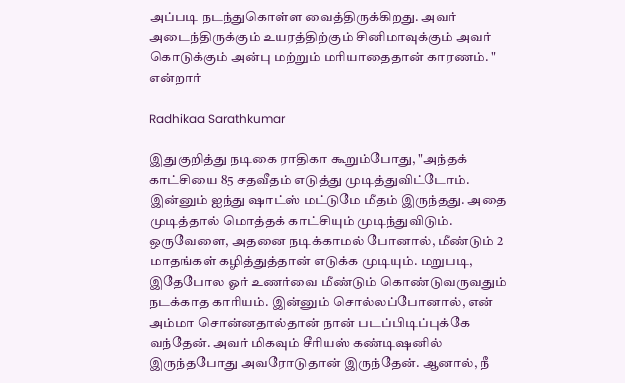அப்படி நடந்துகொள்ள வைத்திருக்கிறது. அவர் அடைந்திருக்கும் உயரத்திற்கும் சினிமாவுக்கும் அவர் கொடுக்கும் அன்பு மற்றும் மரியாதைதான் காரணம். " என்றார்

Radhikaa Sarathkumar

இதுகுறித்து நடிகை ராதிகா கூறும்போது, "அந்தக் காட்சியை 85 சதவீதம் எடுத்து முடித்துவிட்டோம். இன்னும் ஐந்து ஷாட்ஸ் மட்டுமே மீதம் இருந்தது. அதை முடித்தால் மொத்தக் காட்சியும் முடிந்துவிடும். ஒருவேளை, அதனை நடிக்காமல் போனால், மீண்டும் 2 மாதங்கள் கழித்துத்தான் எடுக்க முடியும். மறுபடி, இதேபோல ஓர் உணர்வை மீண்டும் கொண்டுவருவதும் நடக்காத காரியம். இன்னும் சொல்லப்போனால், என் அம்மா சொன்னதால்தான் நான் படப்பிடிப்புக்கே வந்தேன். அவர் மிகவும் சீரியஸ் கண்டிஷனில் இருந்தபோது அவரோடுதான் இருந்தேன். ஆனால், நீ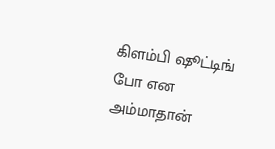கிளம்பி ஷூட்டிங் போ என அம்மாதான்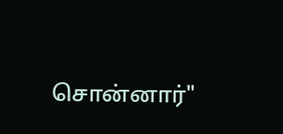சொன்னார்"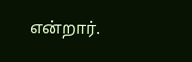என்றார்.